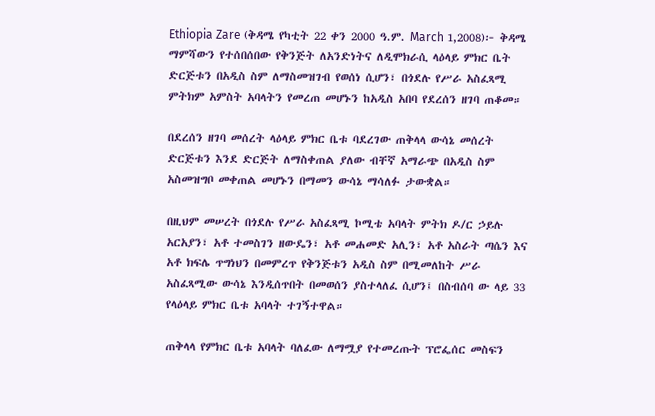Ethiopia Zare (ቅዳሜ የካቲት 22 ቀን 2000 ዓ.ም. March 1,2008)፦ ቅዳሜ ማምሻውን የተሰበሰበው የቅንጅት ለአንድነትና ለዲሞክራሲ ላዕላይ ምክር ቤት ድርጅቱን በአዲስ ስም ለማስመዝገብ የወሰነ ሲሆን፣ በጎደሉ የሥራ አስፈጻሚ ምትክም አምስት አባላትን የመረጠ መሆኑን ከአዲስ አበባ የደረሰን ዘገባ ጠቆመ።

በደረሰን ዘገባ መሰረት ላዕላይ ምክር ቤቱ ባደረገው ጠቅላላ ውሳኔ መሰረት ድርጅቱን እንደ ድርጅት ለማስቀጠል ያለው ብቸኛ አማራጭ በአዲስ ስም አስመዝግቦ መቀጠል መሆኑን በማመን ውሳኔ ማሳለፉ ታውቋል።

በዚህም መሠረት በጎደሉ የሥራ አስፈጻሚ ኮሚቴ አባላት ምትክ ዶ/ር ኃይሉ አርአያን፣ አቶ ተመስገን ዘውዴን፣ አቶ መሐመድ አሊን፣ አቶ አስራት ጣሴን እና አቶ ክፍሌ ጥግነህን በመምረጥ የቅንጅቱን አዲስ ስም በሚመለከት ሥራ አስፈጻሚው ውሳኔ እንዲሰጥበት በመወሰን ያስተላለፈ ሲሆን፤ በስብሰባ ው ላይ 33 የላዕላይ ምክር ቤቱ አባላት ተገኝተዋል።

ጠቅላላ የምክር ቤቱ አባላት ባለፈው ለማሟያ የተመረጡት ፕሮፌሰር መስፍን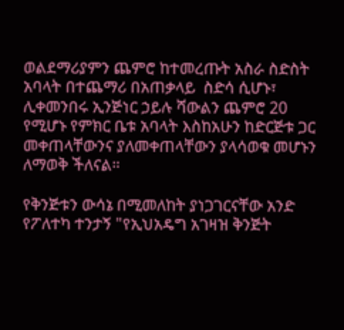ወልደማሪያምን ጨምሮ ከተመረጡት አስራ ስድስት አባላት በተጨማሪ በአጠቃላይ  ስድሳ ሲሆኑ፣ ሊቀመንበሩ ኢንጅነር ኃይሉ ሻውልን ጨምሮ 20 የሚሆኑ የምክር ቤቱ አባላት እስከአሁን ከድርጅቱ ጋር መቀጠላቸውንና ያለመቀጠላቸውን ያላሳወቁ መሆኑን ለማወቅ ችለናል።

የቅንጅቱን ውሳኔ በሚመለከት ያነጋገርናቸው አንድ የፖለተካ ተንታኝ "የኢህአዴግ አገዛዝ ቅንጅት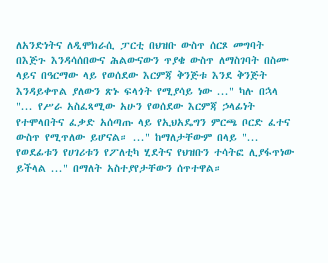ለአንድነትና ለዲሞክራሲ ፓርቲ በህዝቡ ውስጥ ሰርጾ መግባት በእጅጉ እንዳሳሰበውና ሕልውናውን ጥያቄ ውስጥ ለማስገባት በስሙ ላይና በዓርማው ላይ የወሰደው እርምጃ ቅንጅቱ እንደ ቅንጅት እንዳይቀጥል ያለውን ጽኑ ፍላጎት የሚያሳይ ነው ..." ካሉ በኋላ "... የሥራ አስፈጻሚው አሁን የወሰደው እርምጃ ኃላፊነት የተሞላበትና ፈቃድ አሰጣጡ ላይ የኢህአዴግን ምርጫ ቦርድ ፈተና ውስጥ የሚጥለው ይሆናል። ..." ከማለታቸውም በላይ "... የወደፊቱን የሀገሪቱን የፖለቲካ ሂደትና የህዝቡን ተሳትፎ ሊያፋጥነው ይችላል ..." በማለት አስተያየታቸውን ሰጥተዋል።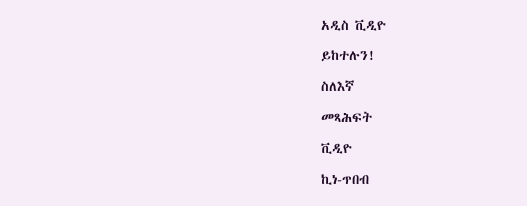አዲስ ቪዲዮ

ይከተሉን!

ስለእኛ

መጻሕፍት

ቪዲዮ

ኪነ-ጥበብ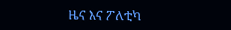ዜና እና ፖለቲካ